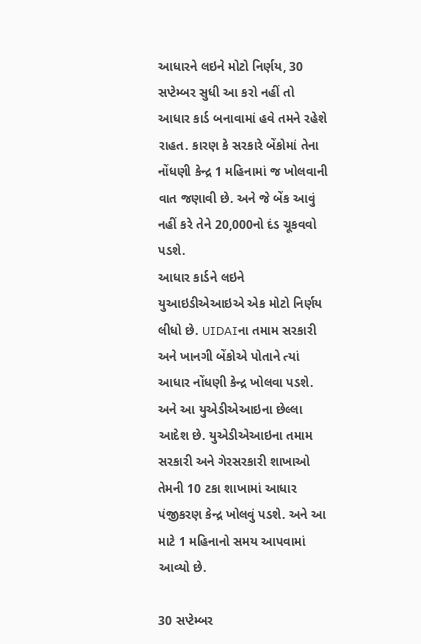આધારને લઇને મોટો નિર્ણય, 30 સપ્ટેમ્બર સુધી આ કરો નહીં તો
આધાર કાર્ડ બનાવામાં હવે તમને રહેશે રાહત. કારણ કે સરકારે બેંકોમાં તેના નોંધણી કેન્દ્ર 1 મહિનામાં જ ખોલવાની વાત જણાવી છે. અને જે બેંક આવું નહીં કરે તેને 20,000નો દંડ ચૂકવવો પડશે.
આધાર કાર્ડને લઇને યુઆઇડીએઆઇએ એક મોટો નિર્ણય લીધો છે. UIDAIના તમામ સરકારી અને ખાનગી બેંકોએ પોતાને ત્યાં આધાર નોંધણી કેન્દ્ર ખોલવા પડશે. અને આ યુએડીએઆઇના છેલ્લા આદેશ છે. યુએડીએઆઇના તમામ સરકારી અને ગેરસરકારી શાખાઓ તેમની 10 ટકા શાખામાં આધાર પંજીકરણ કેન્દ્ર ખોલવું પડશે. અને આ માટે 1 મહિનાનો સમય આપવામાં આવ્યો છે.

30 સપ્ટેમ્બર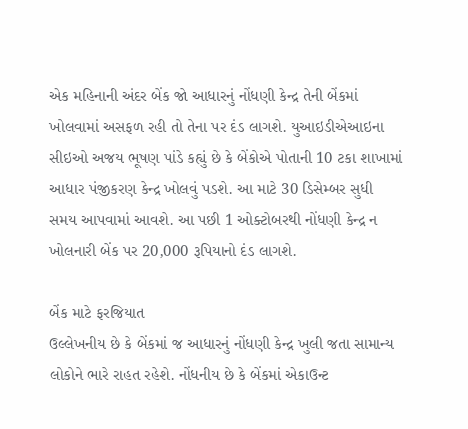એક મહિનાની અંદર બેંક જો આધારનું નોંધણી કેન્દ્ર તેની બેંકમાં ખોલવામાં અસફળ રહી તો તેના પર દંડ લાગશે. યુઆઇડીએઆઇના સીઇઓ અજય ભૂષણ પાંડે કહ્યું છે કે બેંકોએ પોતાની 10 ટકા શાખામાં આધાર પંજીકરણ કેન્દ્ર ખોલવું પડશે. આ માટે 30 ડિસેમ્બર સુધી સમય આપવામાં આવશે. આ પછી 1 ઓક્ટોબરથી નોંધણી કેન્દ્ર ન ખોલનારી બેંક પર 20,000 રૂપિયાનો દંડ લાગશે.

બેંક માટે ફરજિયાત
ઉલ્લેખનીય છે કે બેંકમાં જ આધારનું નોંધણી કેન્દ્ર ખુલી જતા સામાન્ય લોકોને ભારે રાહત રહેશે. નોંધનીય છે કે બેંકમાં એકાઉન્ટ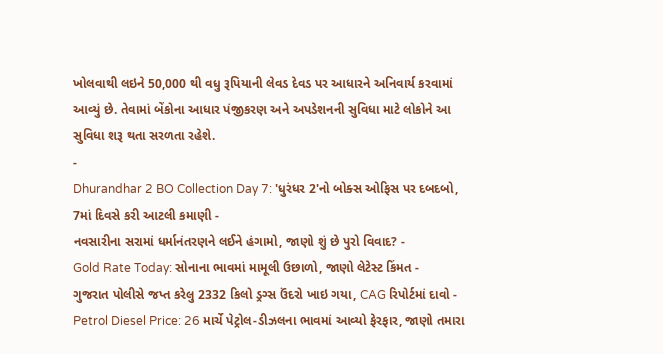ખોલવાથી લઇને 50,000 થી વધુ રૂપિયાની લેવડ દેવડ પર આધારને અનિવાર્ય કરવામાં આવ્યું છે. તેવામાં બેંકોના આધાર પંજીકરણ અને અપડેશનની સુવિધા માટે લોકોને આ સુવિધા શરૂ થતા સરળતા રહેશે.
-
Dhurandhar 2 BO Collection Day 7: 'ધુરંધર 2'નો બોક્સ ઓફિસ પર દબદબો, 7માં દિવસે કરી આટલી કમાણી -
નવસારીના સરામાં ધર્માનંતરણને લઈને હંગામો, જાણો શું છે પુરો વિવાદ? -
Gold Rate Today: સોનાના ભાવમાં મામૂલી ઉછાળો, જાણો લેટેસ્ટ કિંમત -
ગુજરાત પોલીસે જપ્ત કરેલુ 2332 કિલો ડ્રગ્સ ઉંદરો ખાઇ ગયા, CAG રિપોર્ટમાં દાવો -
Petrol Diesel Price: 26 માર્ચે પેટ્રોલ-ડીઝલના ભાવમાં આવ્યો ફેરફાર, જાણો તમારા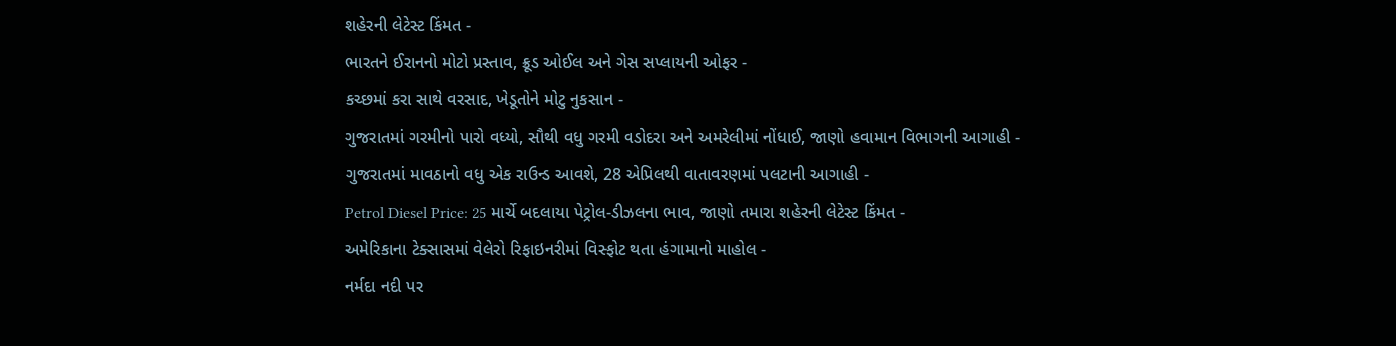શહેરની લેટેસ્ટ કિંમત -
ભારતને ઈરાનનો મોટો પ્રસ્તાવ, ક્રૂડ ઓઈલ અને ગેસ સપ્લાયની ઓફર -
કચ્છમાં કરા સાથે વરસાદ, ખેડૂતોને મોટુ નુકસાન -
ગુજરાતમાં ગરમીનો પારો વધ્યો, સૌથી વધુ ગરમી વડોદરા અને અમરેલીમાં નોંધાઈ, જાણો હવામાન વિભાગની આગાહી -
ગુજરાતમાં માવઠાનો વધુ એક રાઉન્ડ આવશે, 28 એપ્રિલથી વાતાવરણમાં પલટાની આગાહી -
Petrol Diesel Price: 25 માર્ચે બદલાયા પેટ્રોલ-ડીઝલના ભાવ, જાણો તમારા શહેરની લેટેસ્ટ કિંમત -
અમેરિકાના ટેક્સાસમાં વેલેરો રિફાઇનરીમાં વિસ્ફોટ થતા હંગામાનો માહોલ -
નર્મદા નદી પર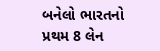બનેલો ભારતનો પ્રથમ 8 લેન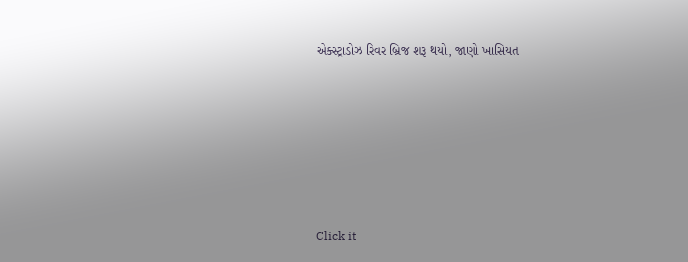એક્સ્ટ્રાડોઝ રિવર બ્રિજ શરૂ થયો, જાણો ખાસિયત








Click it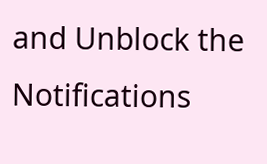and Unblock the Notifications